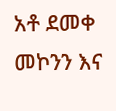አቶ ደመቀ መኮንን እና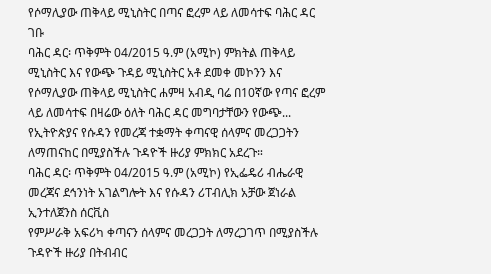የሶማሊያው ጠቅላይ ሚኒስትር በጣና ፎረም ላይ ለመሳተፍ ባሕር ዳር ገቡ
ባሕር ዳር፡ ጥቅምት 04/2015 ዓ.ም (አሚኮ) ምክትል ጠቅላይ ሚኒስትር እና የውጭ ጉዳይ ሚኒስትር አቶ ደመቀ መኮንን እና የሶማሊያው ጠቅላይ ሚኒስትር ሐምዛ አብዲ ባሬ በ10ኛው የጣና ፎረም ላይ ለመሳተፍ በዛሬው ዕለት ባሕር ዳር መግባታቸውን የውጭ...
የኢትዮጵያና የሱዳን የመረጃ ተቋማት ቀጣናዊ ሰላምና መረጋጋትን ለማጠናከር በሚያስችሉ ጉዳዮች ዙሪያ ምክክር አደረጉ።
ባሕር ዳር፡ ጥቅምት 04/2015 ዓ.ም (አሚኮ) የኢፌዴሪ ብሔራዊ መረጃና ደኅንነት አገልግሎት እና የሱዳን ሪፐብሊክ አቻው ጀነራል ኢንተለጀንስ ሰርቪስ
የምሥራቅ አፍሪካ ቀጣናን ሰላምና መረጋጋት ለማረጋገጥ በሚያስችሉ ጉዳዮች ዙሪያ በትብብር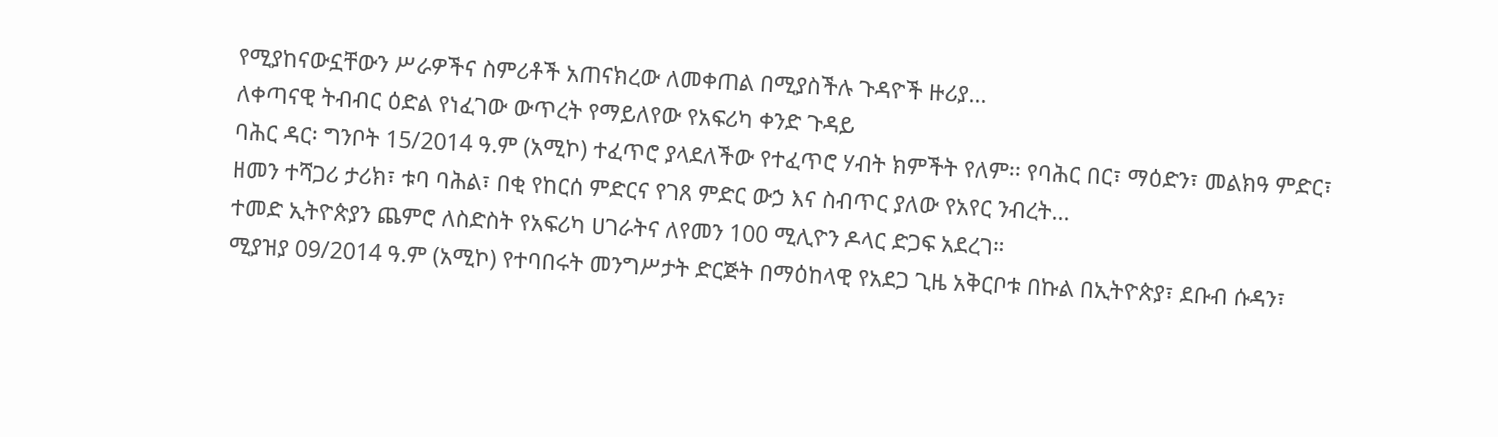የሚያከናውኗቸውን ሥራዎችና ስምሪቶች አጠናክረው ለመቀጠል በሚያስችሉ ጉዳዮች ዙሪያ...
ለቀጣናዊ ትብብር ዕድል የነፈገው ውጥረት የማይለየው የአፍሪካ ቀንድ ጉዳይ
ባሕር ዳር፡ ግንቦት 15/2014 ዓ.ም (አሚኮ) ተፈጥሮ ያላደለችው የተፈጥሮ ሃብት ክምችት የለም፡፡ የባሕር በር፣ ማዕድን፣ መልክዓ ምድር፣ ዘመን ተሻጋሪ ታሪክ፣ ቱባ ባሕል፣ በቂ የከርሰ ምድርና የገጸ ምድር ውኃ እና ስብጥር ያለው የአየር ንብረት...
ተመድ ኢትዮጵያን ጨምሮ ለስድስት የአፍሪካ ሀገራትና ለየመን 100 ሚሊዮን ዶላር ድጋፍ አደረገ።
ሚያዝያ 09/2014 ዓ.ም (አሚኮ) የተባበሩት መንግሥታት ድርጅት በማዕከላዊ የአደጋ ጊዜ አቅርቦቱ በኩል በኢትዮጵያ፣ ደቡብ ሱዳን፣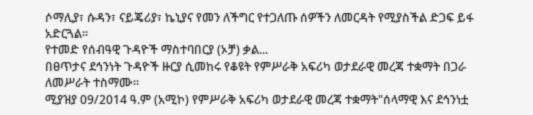ሶማሊያ፣ ሱዳን፣ ናይጄሪያ፣ ኬኒያና የመን ለችግር የተጋለጡ ሰዎችን ለመርዳት የሚያስችል ድጋፍ ይፋ አድርጓል።
የተመድ የሰብዓዊ ጉዳዮች ማስተባበርያ (ኦቻ) ቃል...
በፀጥታና ደኅንነት ጉዳዮች ዙርያ ሲመከሩ የቆዩት የምሥራቅ አፍሪካ ወታደራዊ መረጃ ተቋማት በጋራ ለመሥራት ተስማሙ።
ሚያዝያ 09/2014 ዓ.ም (አሚኮ) የምሥራቅ አፍሪካ ወታደራዊ መረጃ ተቋማት"ሰላማዊ እና ደኅንነቷ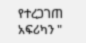የተረጋገጠ አፍሪካን "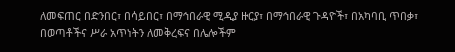ለመፍጠር በድንበር፣ በሳይበር፣ በማኅበራዊ ሚዲያ ዙርያ፣ በማኅበራዊ ጉዳዮች፣ በአካባቢ ጥበቃ፣ በወጣቶችና ሥራ አጥነትን ለመቅረፍና በሌሎችም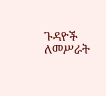ጉዳዮች ለመሥራት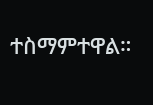ተስማምተዋል።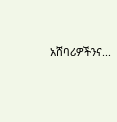አሸባሪዎችንና...